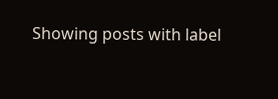Showing posts with label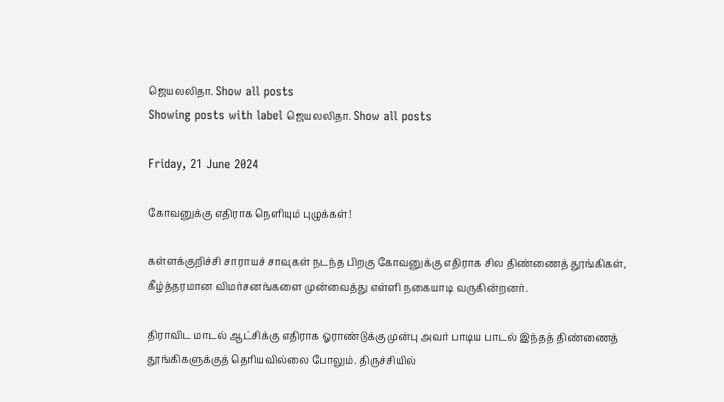ஜெயலலிதா. Show all posts
Showing posts with label ஜெயலலிதா. Show all posts

Friday, 21 June 2024

கோவனுக்கு எதிராக நெளியும் புழுக்கள்!

கள்ளக்குறிச்சி சாராயச் சாவுகள் நடந்த பிறகு கோவனுக்கு எதிராக சில திண்ணைத் தூங்கிகள், கீழ்த்தரமான விமர்சனங்களை முன்வைத்து எள்ளி நகையாடி வருகின்றனர்.

திராவிட மாடல் ஆட்சிக்கு எதிராக ஓராண்டுக்கு முன்பு அவர் பாடிய பாடல் இந்தத் திண்ணைத் தூங்கிகளுக்குத் தெரியவில்லை போலும். திருச்சியில்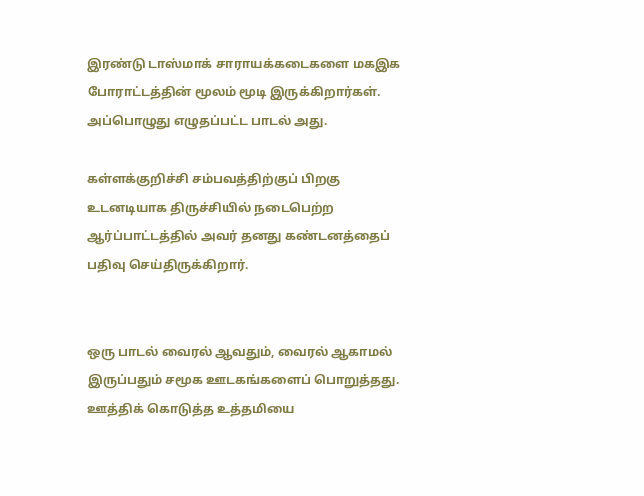இரண்டு டாஸ்மாக் சாராயக்கடைகளை மகஇக போராட்டத்தின் மூலம் மூடி இருக்கிறார்கள். அப்பொழுது எழுதப்பட்ட பாடல் அது.

கள்ளக்குறிச்சி சம்பவத்திற்குப் பிறகு உடனடியாக திருச்சியில் நடைபெற்ற ஆர்ப்பாட்டத்தில் அவர் தனது கண்டனத்தைப் பதிவு செய்திருக்கிறார்.


ஒரு பாடல் வைரல் ஆவதும், வைரல் ஆகாமல் இருப்பதும் சமூக ஊடகங்களைப் பொறுத்தது. ஊத்திக் கொடுத்த உத்தமியை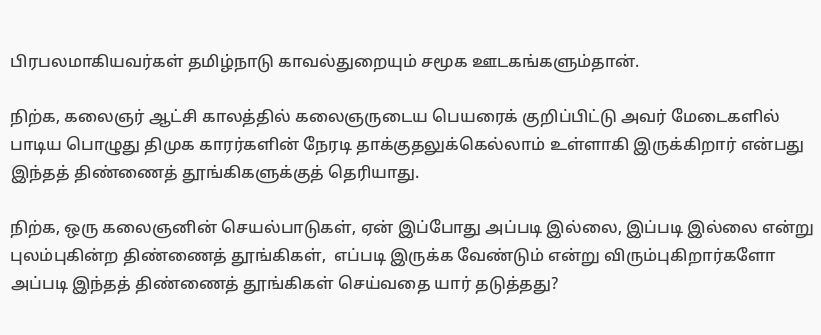பிரபலமாகியவர்கள் தமிழ்நாடு காவல்துறையும் சமூக ஊடகங்களும்தான்‌.

நிற்க, கலைஞர் ஆட்சி காலத்தில் கலைஞருடைய பெயரைக் குறிப்பிட்டு அவர் மேடைகளில் பாடிய பொழுது திமுக காரர்களின் நேரடி தாக்குதலுக்கெல்லாம் உள்ளாகி இருக்கிறார் என்பது இந்தத் திண்ணைத் தூங்கிகளுக்குத் தெரியாது.

நிற்க, ஒரு கலைஞனின் செயல்பாடுகள், ஏன் இப்போது அப்படி இல்லை, இப்படி இல்லை என்று புலம்புகின்ற திண்ணைத் தூங்கிகள்,  எப்படி இருக்க வேண்டும் என்று விரும்புகிறார்களோ  அப்படி இந்தத் திண்ணைத் தூங்கிகள் செய்வதை யார் தடுத்தது?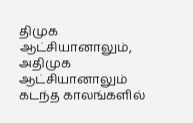திமுக ஆட்சியானாலும், அதிமுக ஆட்சியானாலும் கடந்த காலங்களில்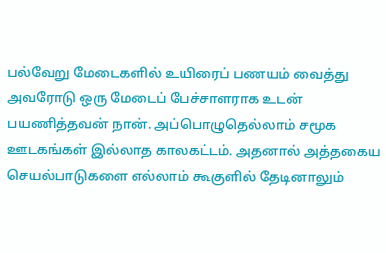பல்வேறு மேடைகளில் உயிரைப் பணயம் வைத்து அவரோடு ஒரு மேடைப் பேச்சாளராக உடன் பயணித்தவன் நான். அப்பொழுதெல்லாம் சமூக ஊடகங்கள் இல்லாத காலகட்டம். அதனால் அத்தகைய செயல்பாடுகளை எல்லாம் கூகுளில் தேடினாலும்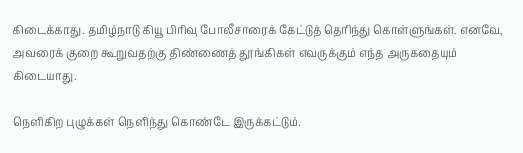கிடைக்காது. தமிழ்நாடு கியூ பிரிவு போலீசாரைக் கேட்டுத் தெரிந்து கொள்ளுங்கள். எனவே, அவரைக் குறை கூறுவதற்கு திண்ணைத் தூங்கிகள் எவருக்கும் எந்த அருகதையும் கிடையாது.

நெளிகிற புழுக்கள் நெளிந்து கொண்டே இருக்கட்டும்.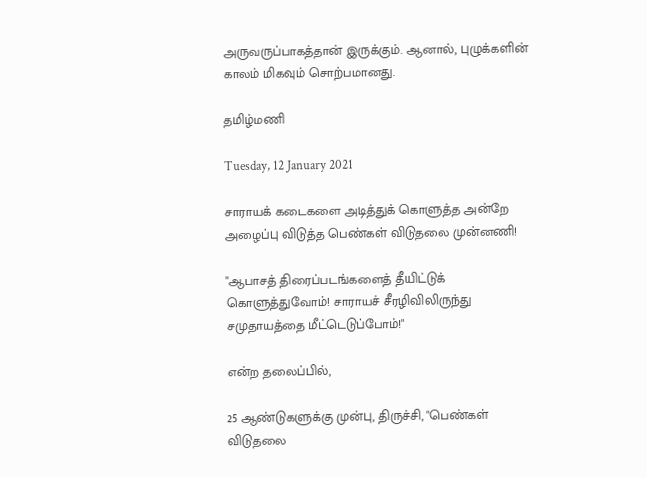அருவருப்பாகத்தான் இருக்கும். ஆனால், புழுக்களின் காலம் மிகவும் சொற்பமானது.

தமிழ்மணி

Tuesday, 12 January 2021

சாராயக் கடைகளை அடித்துக் கொளுத்த அன்றே அழைப்பு விடுத்த பெண்கள் விடுதலை முன்னணி!

"ஆபாசத் திரைப்படங்களைத் தீயிட்டுக் கொளுத்துவோம்! சாராயச் சீரழிவிலிருந்து சமுதாயத்தை மீட்டெடுப்போம்!"

என்ற தலைப்பில்,

25 ஆண்டுகளுக்கு முன்பு, திருச்சி, "பெண்கள் விடுதலை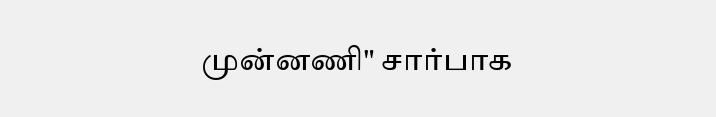முன்னணி" சார்பாக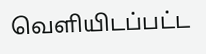வெளியிடப்பட்ட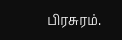பிரசுரம்.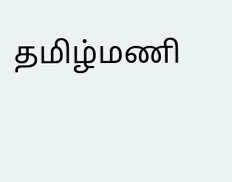தமிழ்மணி